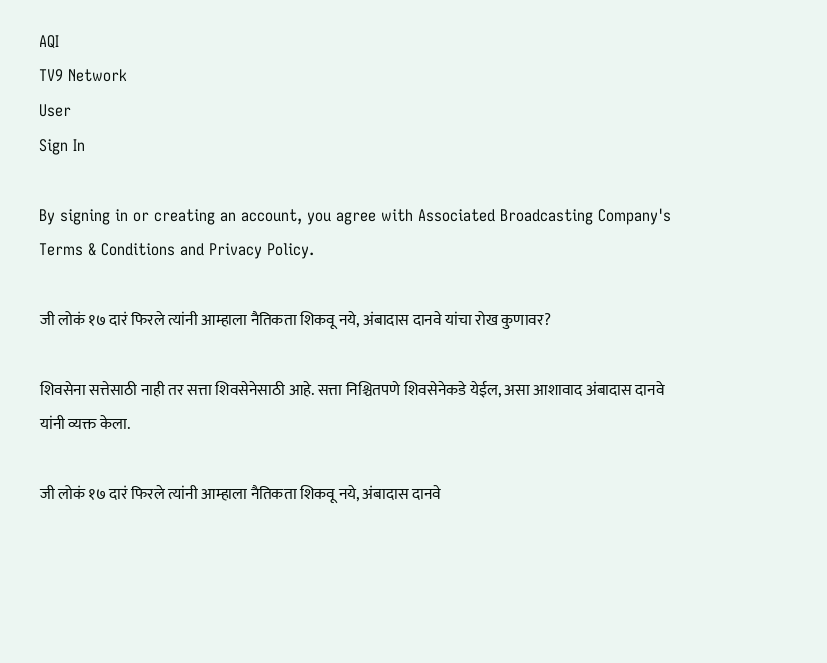AQI
TV9 Network
User
Sign In

By signing in or creating an account, you agree with Associated Broadcasting Company's Terms & Conditions and Privacy Policy.

जी लोकं १७ दारं फिरले त्यांनी आम्हाला नैतिकता शिकवू नये, अंबादास दानवे यांचा रोख कुणावर?

शिवसेना सत्तेसाठी नाही तर सत्ता शिवसेनेसाठी आहे. सत्ता निश्चितपणे शिवसेनेकडे येईल, असा आशावाद अंबादास दानवे यांनी व्यक्त केला.

जी लोकं १७ दारं फिरले त्यांनी आम्हाला नैतिकता शिकवू नये, अंबादास दानवे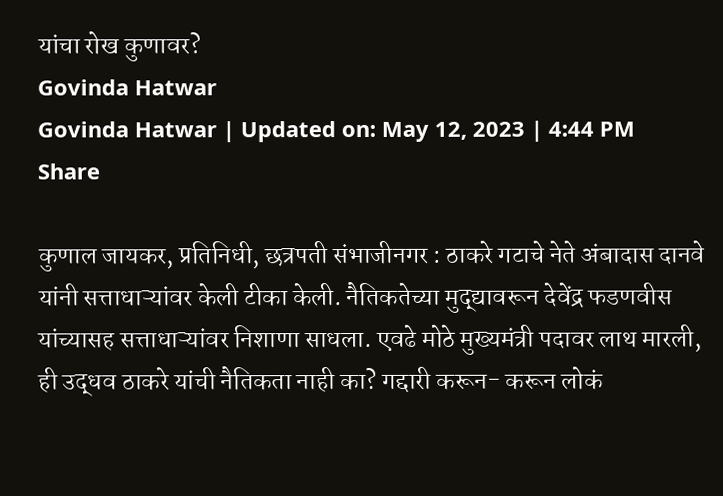यांचा रोख कुणावर?
Govinda Hatwar
Govinda Hatwar | Updated on: May 12, 2023 | 4:44 PM
Share

कुणाल जायकर, प्रतिनिधी, छत्रपती संभाजीनगर : ठाकरे गटाचे नेते अंबादास दानवे यांनी सत्ताधाऱ्यांवर केली टीका केली. नैतिकतेच्या मुद्द्यावरून देवेंद्र फडणवीस यांच्यासह सत्ताधाऱ्यांवर निशाणा साधला. एवढे मोठे मुख्यमंत्री पदावर लाथ मारली, ही उद्धव ठाकरे यांची नैतिकता नाही का? गद्दारी करून- करून लोकं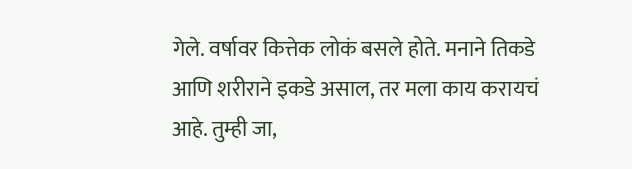गेले. वर्षावर कित्तेक लोकं बसले होते. मनाने तिकडे आणि शरीराने इकडे असाल, तर मला काय करायचं आहे. तुम्ही जा,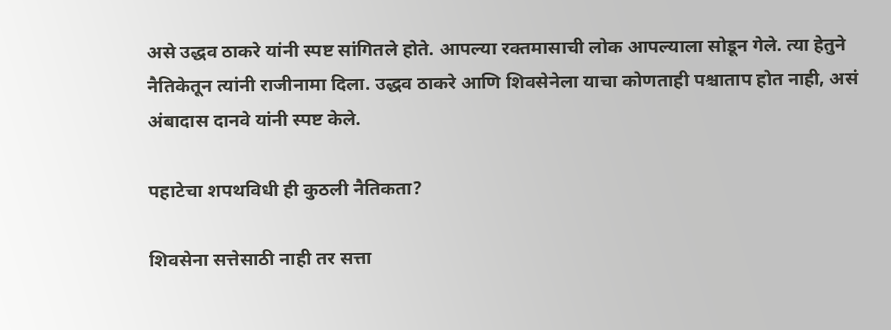असे उद्धव ठाकरे यांनी स्पष्ट सांगितले होते. आपल्या रक्तमासाची लोक आपल्याला सोडून गेले. त्या हेतुने नैतिकेतून त्यांनी राजीनामा दिला. उद्धव ठाकरे आणि शिवसेनेला याचा कोणताही पश्चाताप होत नाही, असं अंबादास दानवे यांनी स्पष्ट केले.

पहाटेचा शपथविधी ही कुठली नैतिकता?

शिवसेना सत्तेसाठी नाही तर सत्ता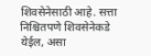शिवसेनेसाठी आहे. सत्ता निश्चितपणे शिवसेनेकडे येईल, असा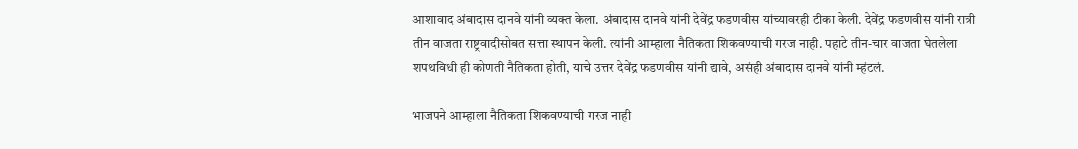आशावाद अंबादास दानवे यांनी व्यक्त केला. अंबादास दानवे यांनी देवेंद्र फडणवीस यांच्यावरही टीका केली. देवेंद्र फडणवीस यांनी रात्री तीन वाजता राष्ट्रवादीसोबत सत्ता स्थापन केली. त्यांनी आम्हाला नैतिकता शिकवण्याची गरज नाही. पहाटे तीन-चार वाजता घेतलेला शपथविधी ही कोणती नैतिकता होती, याचे उत्तर देवेंद्र फडणवीस यांनी द्यावे, असंही अंबादास दानवे यांनी म्हंटलं.

भाजपने आम्हाला नैतिकता शिकवण्याची गरज नाही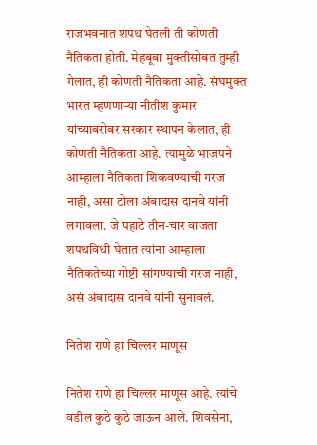राजभवनात शपथ घेतली ती कोणती नैतिकता होती. मेहबूबा मुक्तीसोबत तुम्ही गेलात, ही कोणती नैतिकता आहे. संघमुक्त भारत म्हणणाऱ्या नीतीश कुमार यांच्याबरोबर सरकार स्थापन केलात, ही कोणती नैतिकता आहे. त्यामुळे भाजपने आम्हाला नैतिकता शिकवण्याची गरज नाही, असा टोला अंबादास दानवे यांनी लगावला. जे पहाटे तीन-चार वाजता शपथविधी घेतात त्यांना आम्हाला नैतिकतेच्या गोष्टी सांगण्याची गरज नाही, असं अंबादास दानवे यांनी सुनावलं.

नितेश राणे हा चिल्लर माणूस

नितेश राणे हा चिल्लर माणूस आहे. त्यांचे वडील कुठे कुठे जाऊन आले. शिवसेना,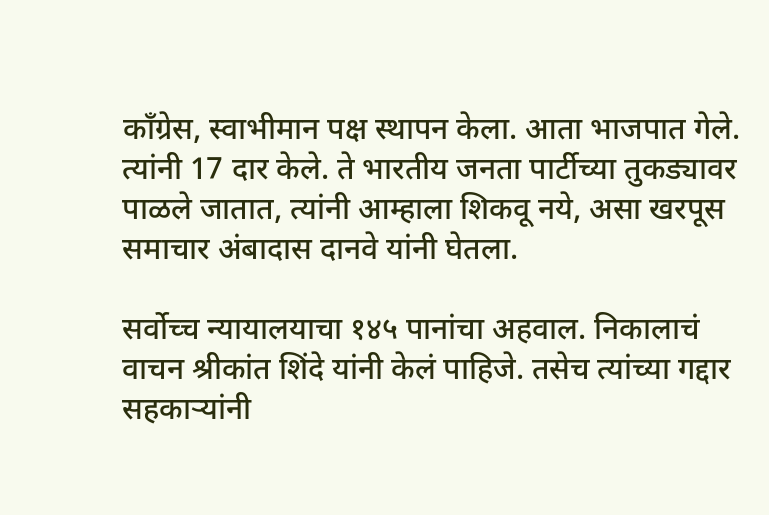काँग्रेस, स्वाभीमान पक्ष स्थापन केला. आता भाजपात गेले. त्यांनी 17 दार केले. ते भारतीय जनता पार्टीच्या तुकड्यावर पाळले जातात, त्यांनी आम्हाला शिकवू नये, असा खरपूस समाचार अंबादास दानवे यांनी घेतला.

सर्वोच्च न्यायालयाचा १४५ पानांचा अहवाल. निकालाचं वाचन श्रीकांत शिंदे यांनी केलं पाहिजे. तसेच त्यांच्या गद्दार सहकाऱ्यांनी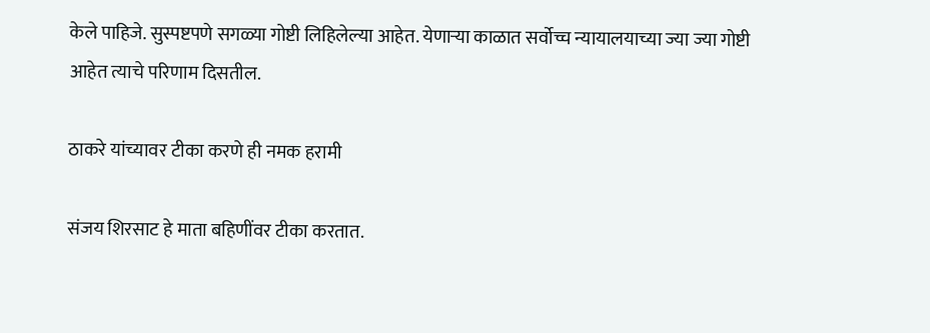केले पाहिजे. सुस्पष्टपणे सगळ्या गोष्टी लिहिलेल्या आहेत. येणाऱ्या काळात सर्वोच्च न्यायालयाच्या ज्या ज्या गोष्टी आहेत त्याचे परिणाम दिसतील.

ठाकरे यांच्यावर टीका करणे ही नमक हरामी

संजय शिरसाट हे माता बहिणींवर टीका करतात.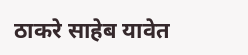ठाकरे साहेब यावेत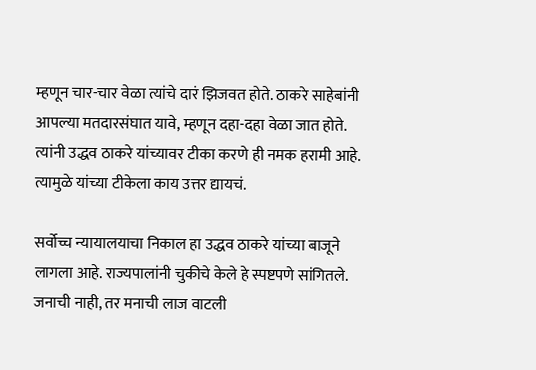म्हणून चार-चार वेळा त्यांचे दारं झिजवत होते. ठाकरे साहेबांनी आपल्या मतदारसंघात यावे, म्हणून दहा-दहा वेळा जात होते. त्यांनी उद्धव ठाकरे यांच्यावर टीका करणे ही नमक हरामी आहे. त्यामुळे यांच्या टीकेला काय उत्तर द्यायचं.

सर्वोच्च न्यायालयाचा निकाल हा उद्धव ठाकरे यांच्या बाजूने लागला आहे. राज्यपालांनी चुकीचे केले हे स्पष्टपणे सांगितले. जनाची नाही, तर मनाची लाज वाटली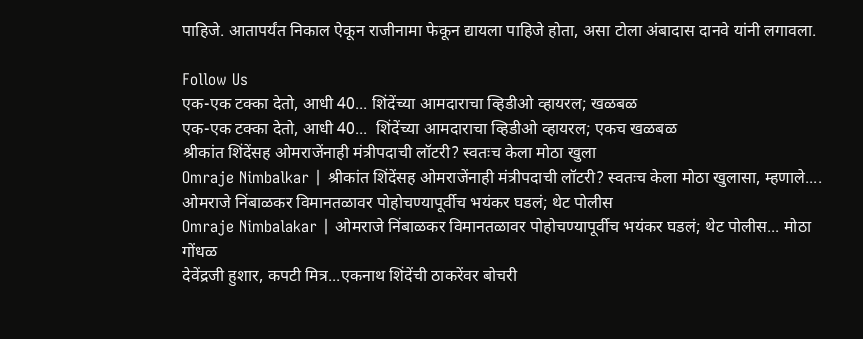पाहिजे. आतापर्यंत निकाल ऐकून राजीनामा फेकून द्यायला पाहिजे होता, असा टोला अंबादास दानवे यांनी लगावला.

Follow Us
एक-एक टक्का देतो, आधी 40... शिंदेंच्या आमदाराचा व्हिडीओ व्हायरल; खळबळ
एक-एक टक्का देतो, आधी 40...  शिंदेंच्या आमदाराचा व्हिडीओ व्हायरल; एकच खळबळ
श्रीकांत शिंदेंसह ओमराजेंनाही मंत्रीपदाची लॉटरी? स्वतःच केला मोठा खुला
Omraje Nimbalkar | श्रीकांत शिंदेंसह ओमराजेंनाही मंत्रीपदाची लॉटरी? स्वतःच केला मोठा खुलासा, म्हणाले....
ओमराजे निंबाळकर विमानतळावर पोहोचण्यापूर्वीच भयंकर घडलं; थेट पोलीस
Omraje Nimbalakar | ओमराजे निंबाळकर विमानतळावर पोहोचण्यापूर्वीच भयंकर घडलं; थेट पोलीस... मोठा गोंधळ
देवेंद्रजी हुशार, कपटी मित्र...एकनाथ शिंदेंची ठाकरेंवर बोचरी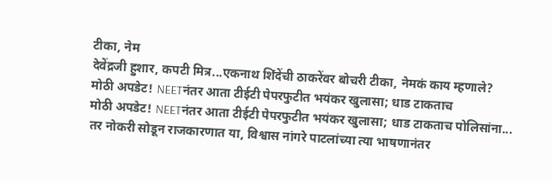टीका, नेम
देवेंद्रजी हुशार, कपटी मित्र...एकनाथ शिंदेंची ठाकरेंवर बोचरी टीका, नेमकं काय म्हणाले?
मोठी अपडेट! NEETनंतर आता टीईटी पेपरफुटीत भयंकर खुलासा; धाड टाकताच
मोठी अपडेट! NEETनंतर आता टीईटी पेपरफुटीत भयंकर खुलासा; धाड टाकताच पोलिसांना...
तर नोकरी सोडून राजकारणात या, विश्वास नांगरे पाटलांच्या त्या भाषणानंतर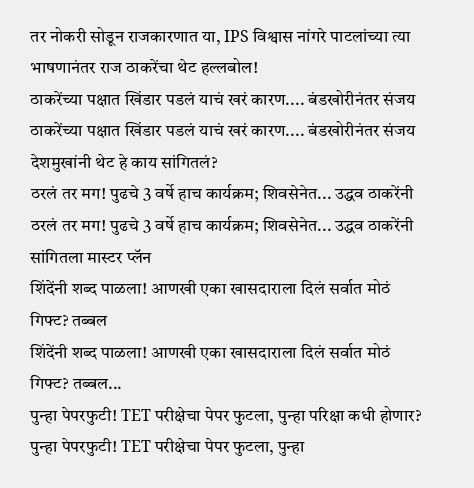तर नोकरी सोडून राजकारणात या, IPS विश्वास नांगरे पाटलांच्या त्या भाषणानंतर राज ठाकरेंचा थेट हल्लबोल!
ठाकरेंच्या पक्षात खिंडार पडलं याचं खरं कारण.... बंडखोरीनंतर संजय
ठाकरेंच्या पक्षात खिंडार पडलं याचं खरं कारण.... बंडखोरीनंतर संजय देशमुखांनी थेट हे काय सांगितलं?
ठरलं तर मग! पुढचे 3 वर्षे हाच कार्यक्रम; शिवसेनेत... उद्धव ठाकरेंनी
ठरलं तर मग! पुढचे 3 वर्षे हाच कार्यक्रम; शिवसेनेत... उद्धव ठाकरेंनी सांगितला मास्टर प्लॅन
शिंदेंनी शब्द पाळला! आणखी एका खासदाराला दिलं सर्वात मोठं गिफ्ट? तब्बल
शिंदेंनी शब्द पाळला! आणखी एका खासदाराला दिलं सर्वात मोठं गिफ्ट? तब्बल...
पुन्हा पेपरफुटी! TET परीक्षेचा पेपर फुटला, पुन्हा परिक्षा कधी होणार?
पुन्हा पेपरफुटी! TET परीक्षेचा पेपर फुटला, पुन्हा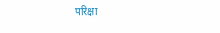परिक्षा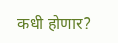कधी होणार?